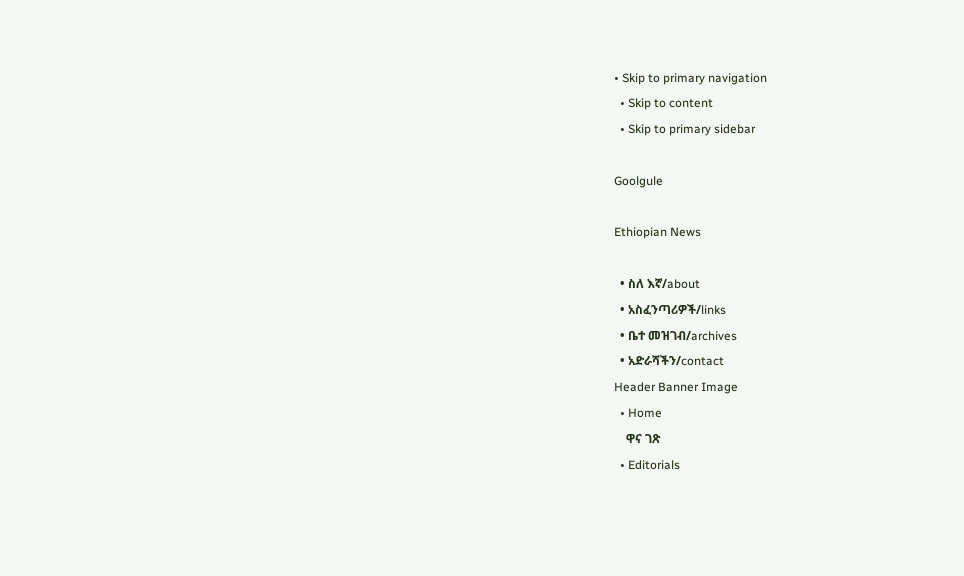• Skip to primary navigation
  • Skip to content
  • Skip to primary sidebar

Goolgule

Ethiopian News

  • ስለ እኛ/about
  • አስፈንጣሪዎች/links
  • ቤተ መዝገብ/archives
  • አድራሻችን/contact
Header Banner Image
  • Home
    ዋና ገጽ
  • Editorials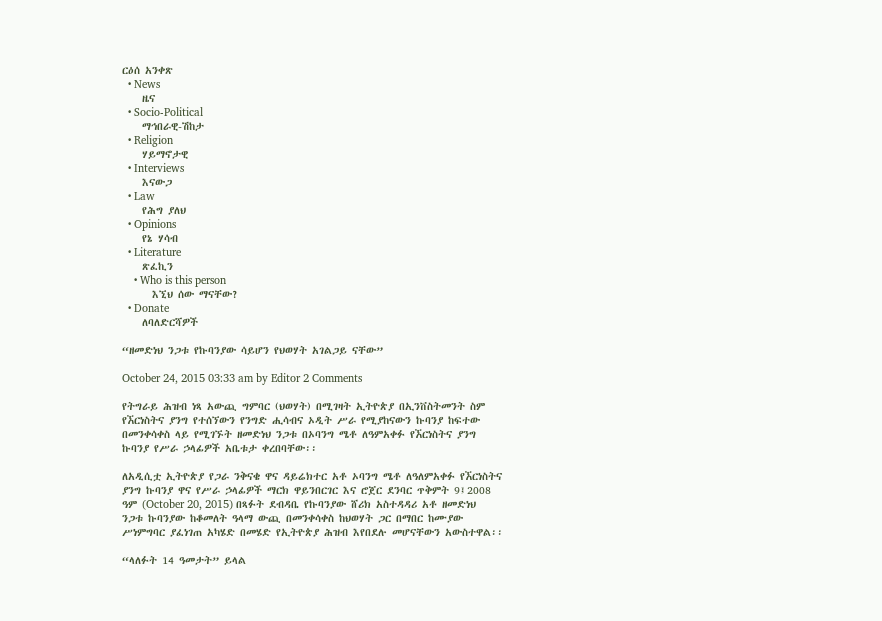ርዕሰ አንቀጽ
  • News
    ዜና
  • Socio-Political
    ማኅበራዊ-ሽከታ
  • Religion
    ሃይማኖታዊ
  • Interviews
    እናውጋ
  • Law
    የሕግ ያለህ
  • Opinions
    የኔ ሃሳብ
  • Literature
    ጽፈኪን
    • Who is this person
      እኚህ ሰው ማናቸው?
  • Donate
    ለባለድርሻዎች

“ዘመድነህ ንጋቱ የኩባንያው ሳይሆን የህወሃት አገልጋይ ናቸው”

October 24, 2015 03:33 am by Editor 2 Comments

የትግራይ ሕዝብ ነጻ አውጪ ግምባር (ህወሃት) በሚገዛት ኢትዮጵያ በኢንቨስትመንት ስም የኧርነስትና ያንግ የተሰኘውን የንግድ ሒሳብና ኦዲት ሥራ የሚያከናውን ኩባንያ ከፍተው በመንቀሳቀስ ላይ የሚገኙት ዘመድነህ ንጋቱ በኦባንግ ሜቶ ለዓምአቀፉ የኧርነስትና ያንግ ኩባንያ የሥራ ኃላፊዎች አቤቱታ ቀረበባቸው፡፡

ለአዲሲቷ ኢትዮጵያ የጋራ ንቅናቄ ዋና ዳይሬክተር አቶ ኦባንግ ሜቶ ለዓለምአቀፉ የኧርነስትና ያንግ ኩባንያ ዋና የሥራ ኃላፊዎች ማርክ ዋይንበርገር እና ሮጀር ደንባር ጥቅምት 9፤2008 ዓም (October 20, 2015) በጻፉት ደብዳቤ የኩባንያው ሸሪክ አስተዳዳሪ አቶ ዘመድነህ ንጋቱ ኩባንያው ከቆመለት ዓላማ ውጪ በመንቀሳቀስ ከህወሃት ጋር በማበር ከሙያው ሥነምግባር ያፈነገጠ አካሄድ በመሄድ የኢትዮጵያ ሕዝብ እየበደሉ መሆናቸውን አውስተዋል፡፡

“ላለፉት 14 ዓመታት” ይላል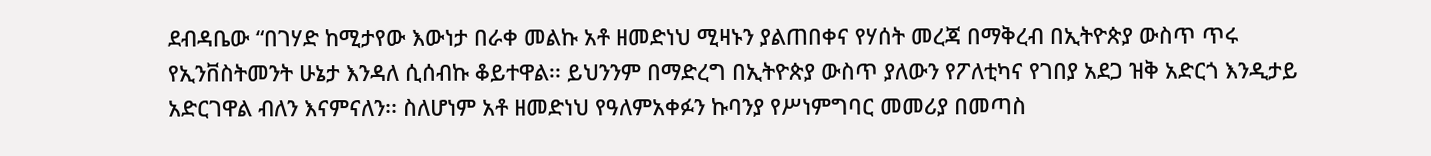ደብዳቤው “በገሃድ ከሚታየው እውነታ በራቀ መልኩ አቶ ዘመድነህ ሚዛኑን ያልጠበቀና የሃሰት መረጃ በማቅረብ በኢትዮጵያ ውስጥ ጥሩ የኢንቨስትመንት ሁኔታ እንዳለ ሲሰብኩ ቆይተዋል፡፡ ይህንንም በማድረግ በኢትዮጵያ ውስጥ ያለውን የፖለቲካና የገበያ አደጋ ዝቅ አድርጎ እንዲታይ አድርገዋል ብለን እናምናለን፡፡ ስለሆነም አቶ ዘመድነህ የዓለምአቀፉን ኩባንያ የሥነምግባር መመሪያ በመጣስ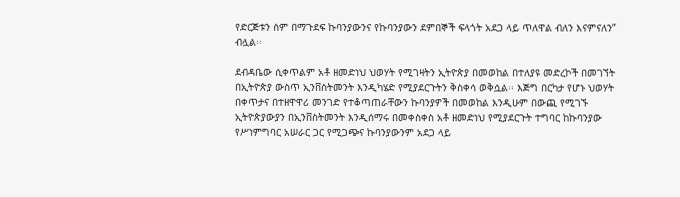የድርጅቱን ስም በማጉደፍ ኩባንያውንና የኩባንያውን ደምበኞች ፍላጎት አደጋ ላይ ጥለዋል ብለን እናምናለን” ብሏል፡፡

ደብዳቤው ሲቀጥልም አቶ ዘመድነህ ህወሃት የሚገዛትን ኢትዮጵያ በመወከል በተለያዩ መድረኮች በመገኘት በኢትዮጵያ ውስጥ ኢንቨስትመንት እንዲካሄድ የሚያደርጉትን ቅስቀሳ ወቅሷል፡፡ እጅግ በርካታ የሆኑ ህወሃት በቀጥታና በተዘዋዋሪ መንገድ የተቆጣጠራቸውን ኩባንያዎች በመወከል እንዲሁም በውጪ የሚገኙ ኢትዮጵያውያን በኢንቨስትመንት እንዲሰማሩ በመቀስቀስ አቶ ዘመድነህ የሚያደርጉት ተግባር ከኩባንያው የሥነምግባር አሠራር ጋር የሚጋጭና ኩባንያውንም አደጋ ላይ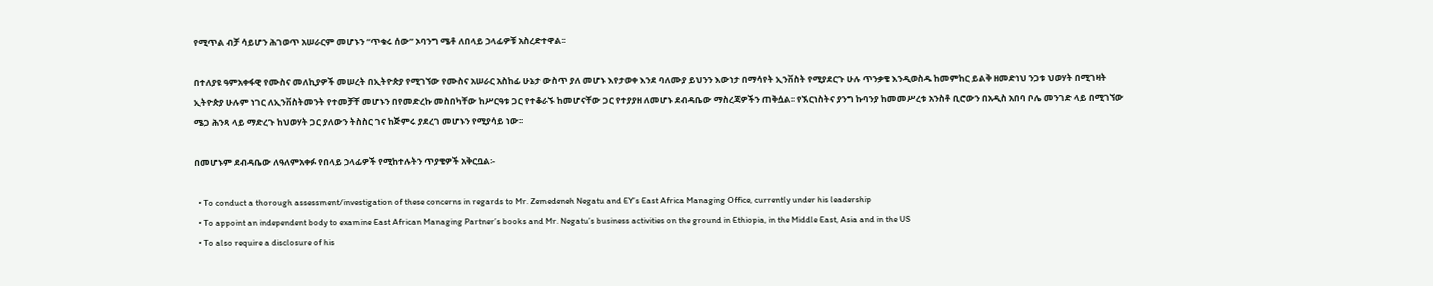የሚጥል ብቻ ሳይሆን ሕገወጥ አሠራርም መሆኑን “ጥቁሩ ሰው” ኦባንግ ሜቶ ለበላይ ኃላፊዎቹ አስረድተዋል፡፡

በተለያዩ ዓምአቀፋዊ የሙስና መለኪያዎች መሠረት በኢትዮጵያ የሚገኘው የሙስና አሠራር አስከፊ ሁኔታ ውስጥ ያለ መሆኑ እየታወቀ እንደ ባለሙያ ይህንን እውነታ በማሳየት ኢንቨስት የሚያደርጉ ሁሉ ጥንቃቄ እንዲወስዱ ከመምከር ይልቅ ዘመድነህ ንጋቱ ህወሃት በሚገዛት ኢትዮጵያ ሁሉም ነገር ለኢንቨስትመንት የተመቻቸ መሆኑን በየመድረኩ መስበካቸው ከሥርዓቱ ጋር የተቆራኙ ከመሆናቸው ጋር የተያያዘ ለመሆኑ ደብዳቤው ማስረጃዎችን ጠቅሷል፡፡ የኧርነስትና ያንግ ኩባንያ ከመመሥረቱ አንስቶ ቢሮውን በአዲስ አበባ ቦሌ መንገድ ላይ በሚገኘው ሜጋ ሕንጻ ላይ ማድረጉ ከህወሃት ጋር ያለውን ትስስር ገና ከጅምሩ ያደረገ መሆኑን የሚያሳይ ነው፡፡

በመሆኑም ደብዳቤው ለዓለምአቀፉ የበላይ ኃላፊዎች የሚከተሉትን ጥያቄዎች አቅርቧል፡-

  • To conduct a thorough assessment/investigation of these concerns in regards to Mr. Zemedeneh Negatu and EY’s East Africa Managing Office, currently under his leadership
  • To appoint an independent body to examine East African Managing Partner’s books and Mr. Negatu’s business activities on the ground in Ethiopia, in the Middle East, Asia and in the US
  • To also require a disclosure of his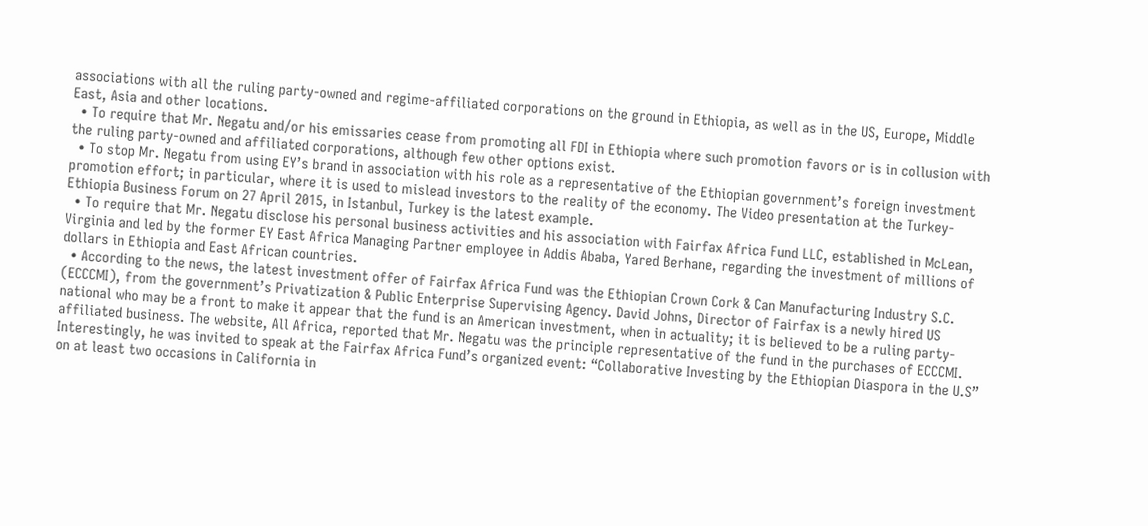associations with all the ruling party-owned and regime-affiliated corporations on the ground in Ethiopia, as well as in the US, Europe, Middle East, Asia and other locations.
  • To require that Mr. Negatu and/or his emissaries cease from promoting all FDI in Ethiopia where such promotion favors or is in collusion with the ruling party-owned and affiliated corporations, although few other options exist.
  • To stop Mr. Negatu from using EY’s brand in association with his role as a representative of the Ethiopian government’s foreign investment promotion effort; in particular, where it is used to mislead investors to the reality of the economy. The Video presentation at the Turkey-Ethiopia Business Forum on 27 April 2015, in Istanbul, Turkey is the latest example.
  • To require that Mr. Negatu disclose his personal business activities and his association with Fairfax Africa Fund LLC, established in McLean, Virginia and led by the former EY East Africa Managing Partner employee in Addis Ababa, Yared Berhane, regarding the investment of millions of dollars in Ethiopia and East African countries.
  • According to the news, the latest investment offer of Fairfax Africa Fund was the Ethiopian Crown Cork & Can Manufacturing Industry S.C. (ECCCMI), from the government’s Privatization & Public Enterprise Supervising Agency. David Johns, Director of Fairfax is a newly hired US national who may be a front to make it appear that the fund is an American investment, when in actuality; it is believed to be a ruling party-affiliated business. The website, All Africa, reported that Mr. Negatu was the principle representative of the fund in the purchases of ECCCMI. Interestingly, he was invited to speak at the Fairfax Africa Fund’s organized event: “Collaborative Investing by the Ethiopian Diaspora in the U.S” on at least two occasions in California in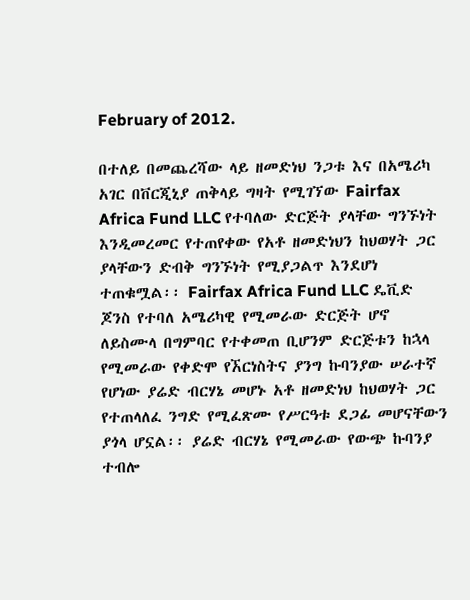February of 2012.

በተለይ በመጨረሻው ላይ ዘመድነህ ንጋቱ እና በአሜሪካ አገር በቨርጂኒያ ጠቅላይ ግዛት የሚገኘው Fairfax Africa Fund LLC የተባለው ድርጅት ያላቸው ግንኙነት እንዲመረመር የተጠየቀው የአቶ ዘመድነህን ከህወሃት ጋር ያላቸውን ድብቅ ግንኙነት የሚያጋልጥ እንደሆነ ተጠቁሟል፡፡ Fairfax Africa Fund LLC ዴቪድ ጆንስ የተባለ አሜሪካዊ የሚመራው ድርጅት ሆኖ ለይስሙላ በግምባር የተቀመጠ ቢሆንም ድርጅቱን ከኋላ የሚመራው የቀድሞ የኧርነስትና ያንግ ኩባንያው ሠራተኛ የሆነው ያሬድ ብርሃኔ መሆኑ አቶ ዘመድነህ ከህወሃት ጋር የተጠላለፈ ንግድ የሚፈጽሙ የሥርዓቱ ደጋፊ መሆናቸውን ያጎላ ሆኗል፡፡ ያሬድ ብርሃኔ የሚመራው የውጭ ኩባንያ ተብሎ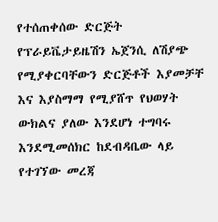የተሰጠቀሰው ድርጅት የፕራይቬታይዜሽን ኤጀንሲ ለሽያጭ የሚያቀርባቸውን ድርጅቶች እያመቻቸ እና እያስማማ የሚያሸጥ የህወሃት ውክልና ያለው እንደሆነ ተግባሩ እንደሚመሰክር ከደብዳቤው ላይ የተገኘው መረጃ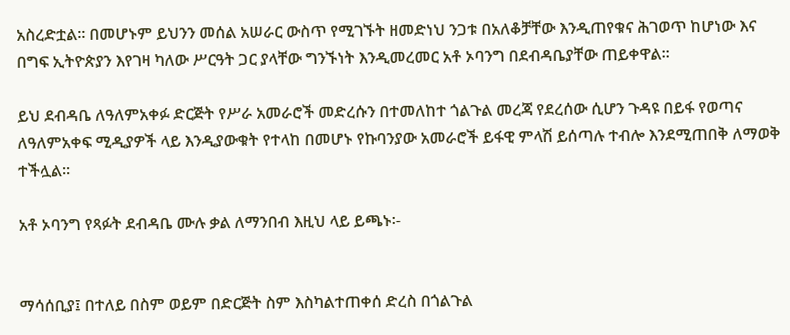አስረድቷል፡፡ በመሆኑም ይህንን መሰል አሠራር ውስጥ የሚገኙት ዘመድነህ ንጋቱ በአለቆቻቸው እንዲጠየቁና ሕገወጥ ከሆነው እና በግፍ ኢትዮጵያን እየገዛ ካለው ሥርዓት ጋር ያላቸው ግንኙነት እንዲመረመር አቶ ኦባንግ በደብዳቤያቸው ጠይቀዋል፡፡

ይህ ደብዳቤ ለዓለምአቀፉ ድርጅት የሥራ አመራሮች መድረሱን በተመለከተ ጎልጉል መረጃ የደረሰው ሲሆን ጉዳዩ በይፋ የወጣና ለዓለምአቀፍ ሚዲያዎች ላይ እንዲያውቁት የተላከ በመሆኑ የኩባንያው አመራሮች ይፋዊ ምላሽ ይሰጣሉ ተብሎ እንደሚጠበቅ ለማወቅ ተችሏል፡፡

አቶ ኦባንግ የጻፉት ደብዳቤ ሙሉ ቃል ለማንበብ እዚህ ላይ ይጫኑ፡-


ማሳሰቢያ፤ በተለይ በስም ወይም በድርጅት ስም እስካልተጠቀሰ ድረስ በጎልጉል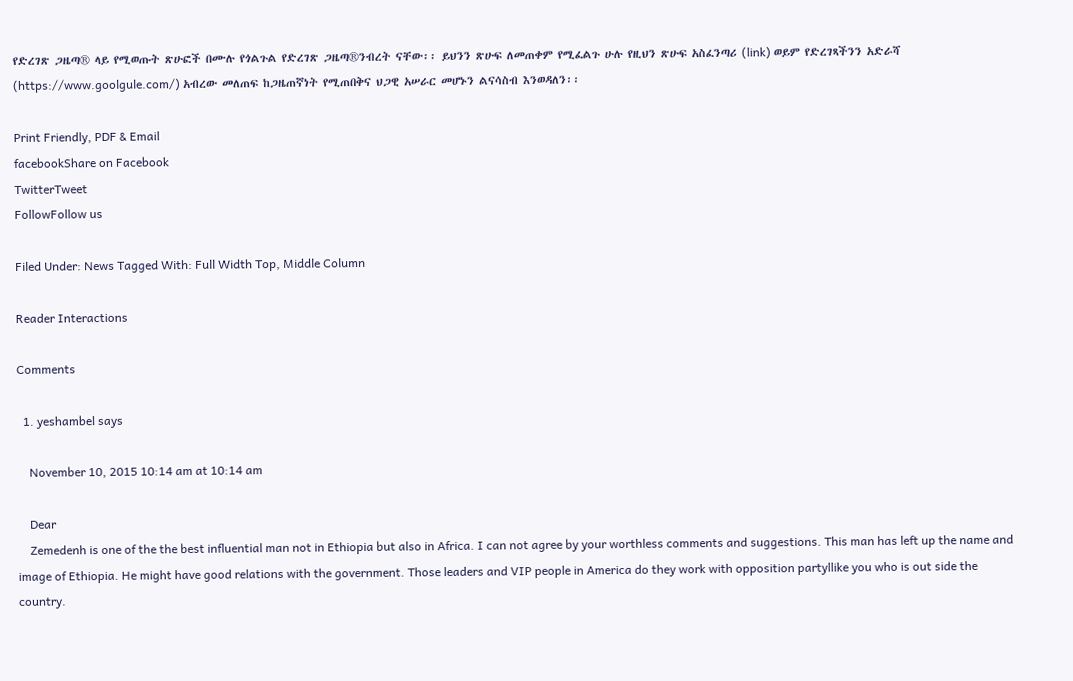የድረገጽ ጋዜጣ® ላይ የሚወጡት ጽሁፎች በሙሉ የጎልጉል የድረገጽ ጋዜጣ®ንብረት ናቸው፡፡ ይህንን ጽሁፍ ለመጠቀም የሚፈልጉ ሁሉ የዚህን ጽሁፍ አስፈንጣሪ (link) ወይም የድረገጻችንን አድራሻ (https://www.goolgule.com/) አብረው መለጠፍ ከጋዜጠኛነት የሚጠበቅና ህጋዊ አሠራር መሆኑን ልናሳስብ እንወዳለን፡፡

Print Friendly, PDF & Email
facebookShare on Facebook
TwitterTweet
FollowFollow us

Filed Under: News Tagged With: Full Width Top, Middle Column

Reader Interactions

Comments

  1. yeshambel says

    November 10, 2015 10:14 am at 10:14 am

    Dear
    Zemedenh is one of the the best influential man not in Ethiopia but also in Africa. I can not agree by your worthless comments and suggestions. This man has left up the name and image of Ethiopia. He might have good relations with the government. Those leaders and VIP people in America do they work with opposition partyllike you who is out side the country.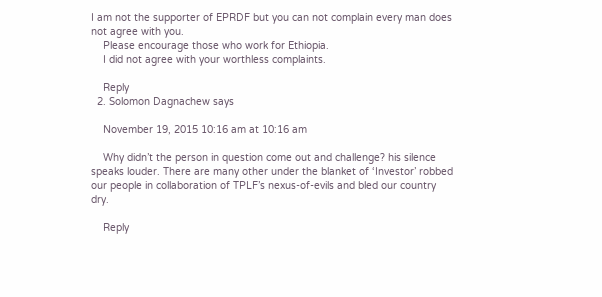I am not the supporter of EPRDF but you can not complain every man does not agree with you.
    Please encourage those who work for Ethiopia.
    I did not agree with your worthless complaints.

    Reply
  2. Solomon Dagnachew says

    November 19, 2015 10:16 am at 10:16 am

    Why didn’t the person in question come out and challenge? his silence speaks louder. There are many other under the blanket of ‘Investor’ robbed our people in collaboration of TPLF’s nexus-of-evils and bled our country dry.

    Reply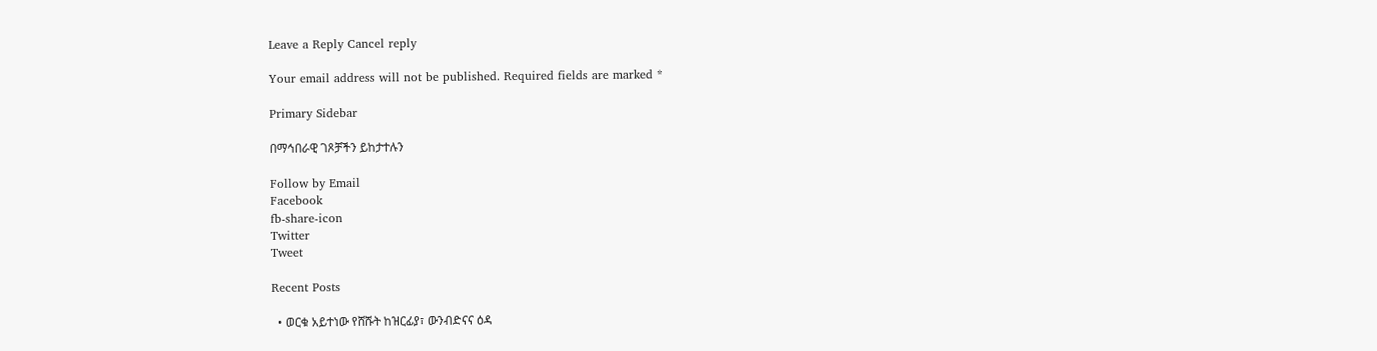Leave a Reply Cancel reply

Your email address will not be published. Required fields are marked *

Primary Sidebar

በማኅበራዊ ገጾቻችን ይከታተሉን

Follow by Email
Facebook
fb-share-icon
Twitter
Tweet

Recent Posts

  • ወርቁ አይተነው የሸሹት ከዝርፊያ፣ ውንብድናና ዕዳ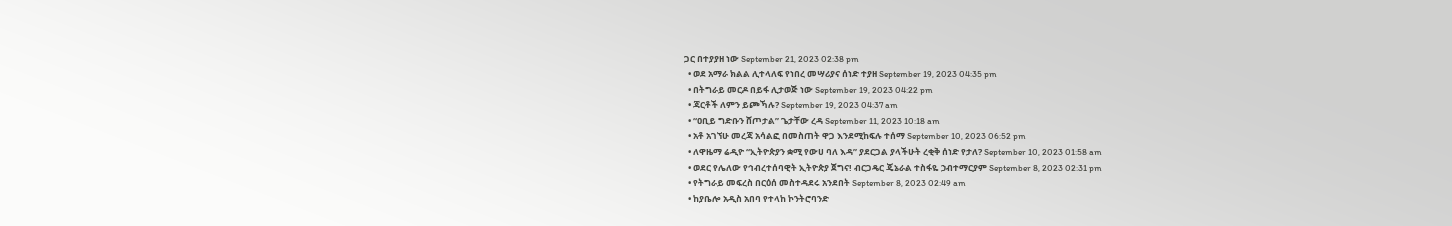ጋር በተያያዘ ነው September 21, 2023 02:38 pm
  • ወደ አማራ ክልል ሊተላለፍ የነበረ መሣሪያና ሰነድ ተያዘ September 19, 2023 04:35 pm
  • በትግራይ መርዶ በይፋ ሊታወጅ ነው September 19, 2023 04:22 pm
  • ጃርቶች ለምን ይጮኻሉ? September 19, 2023 04:37 am
  • “ዐቢይ ግድቡን ሸጦታል” ጌታቸው ረዳ September 11, 2023 10:18 am
  • አቶ አገኘሁ መረጃ አሳልፎ በመስጠት ዋጋ እንደሚከፍሉ ተሰማ September 10, 2023 06:52 pm
  • ለዋዜማ ሬዲዮ “ኢትዮጵያን ቋሚ የውሀ ባለ እዳ” ያደርጋል ያላችሁት ረቂቅ ሰነድ የታለ? September 10, 2023 01:58 am
  • ወደር የሌለው የኅብረተሰባዊት ኢትዮጵያ ጀግና! ብርጋዴር ጄኔራል ተስፋዬ ኃብተማርያም September 8, 2023 02:31 pm
  • የትግራይ መፍረስ በርዕሰ መስተዳደሩ አንደበት September 8, 2023 02:49 am
  • ከያቤሎ አዲስ አበባ የተላከ ኮንትሮባንድ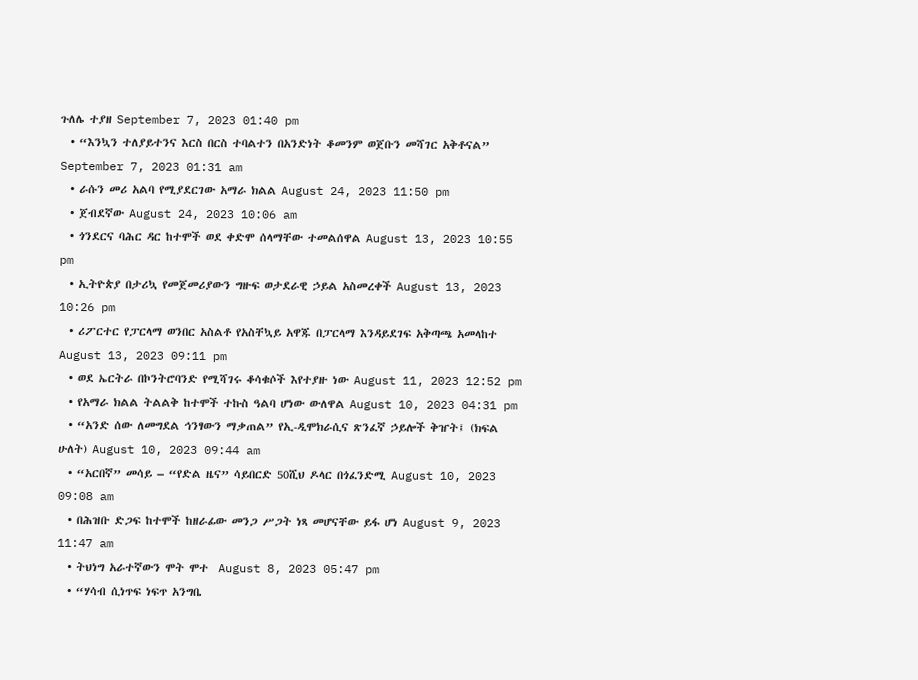ጉለሌ ተያዘ September 7, 2023 01:40 pm
  • “እንኳን ተለያይተንና እርስ በርስ ተባልተን በአንድነት ቆመንም ወጀቡን መሻገር አቅቶናል” September 7, 2023 01:31 am
  • ራሱን መሪ አልባ የሚያደርገው አማራ ክልል August 24, 2023 11:50 pm
  • ጀብደኛው August 24, 2023 10:06 am
  • ጎንደርና ባሕር ዳር ከተሞች ወደ ቀድሞ ሰላማቸው ተመልሰዋል August 13, 2023 10:55 pm
  • ኢትዮጵያ በታሪኳ የመጀመሪያውን ግዙፍ ወታደራዊ ኃይል አስመረቀች August 13, 2023 10:26 pm
  • ሪፖርተር የፓርላማ ወንበር አስልቶ የአስቸኳይ አዋጁ በፓርላማ እንዳይደገፍ አቅጣጫ አመላከተ August 13, 2023 09:11 pm
  • ወደ ኤርትራ በኮንትሮባንድ የሚሻገሩ ቆሳቁሶች እየተያዙ ነው August 11, 2023 12:52 pm
  • የአማራ ክልል ትልልቅ ከተሞች ተኩስ ዓልባ ሆነው ውለዋል August 10, 2023 04:31 pm
  • “አንድ ሰው ለመግደል ኅንፃውን ማቃጠል” የኢ-ዲሞክራሲና ጽንፈኛ ኃይሎች ቅዠት፤ (ክፍል ሁለት) August 10, 2023 09:44 am
  • “አርበኛ” መሳይ – “የድል ዜና” ሳይበርድ 50ሺህ ዶላር በጎፈንድሚ August 10, 2023 09:08 am
  • በሕዝቡ ድጋፍ ከተሞች ከዘራፊው መንጋ ሥጋት ነጻ መሆናቸው ይፋ ሆነ August 9, 2023 11:47 am
  • ትህነግ አራተኛውን ሞት ሞተ  August 8, 2023 05:47 pm
  • “ሃሳብ ሲነጥፍ ነፍጥ አንግቤ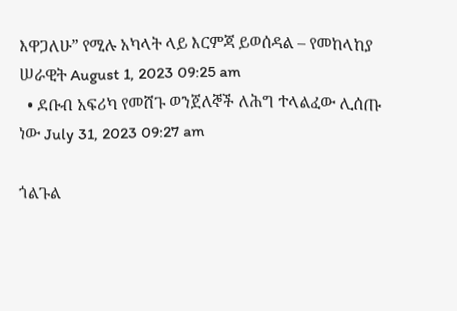እዋጋለሁ” የሚሉ አካላት ላይ እርምጃ ይወሰዳል – የመከላከያ ሠራዊት August 1, 2023 09:25 am
  • ደቡብ አፍሪካ የመሸጉ ወንጀለኞች ለሕግ ተላልፈው ሊሰጡ ነው July 31, 2023 09:27 am

ጎልጉል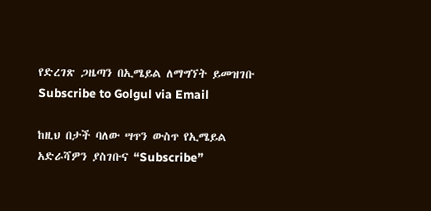የድረገጽ ጋዜጣን በኢሜይል ለማግኘት ይመዝገቡ Subscribe to Golgul via Email

ከዚህ በታች ባለው ሣጥን ውስጥ የኢሜይል አድራሻዎን ያስገቡና “Subscribe”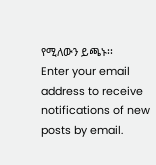የሚለውን ይጫኑ፡፡
Enter your email address to receive notifications of new posts by email.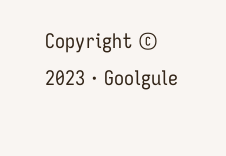Copyright © 2023 · Goolgule